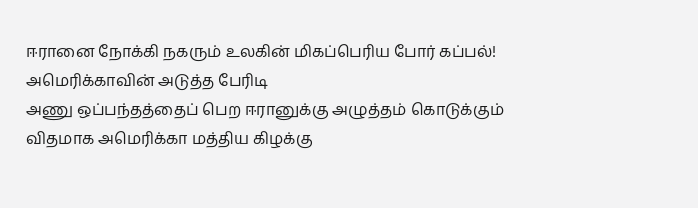ஈரானை நோக்கி நகரும் உலகின் மிகப்பெரிய போர் கப்பல்! அமெரிக்காவின் அடுத்த பேரிடி
அணு ஒப்பந்தத்தைப் பெற ஈரானுக்கு அழுத்தம் கொடுக்கும் விதமாக அமெரிக்கா மத்திய கிழக்கு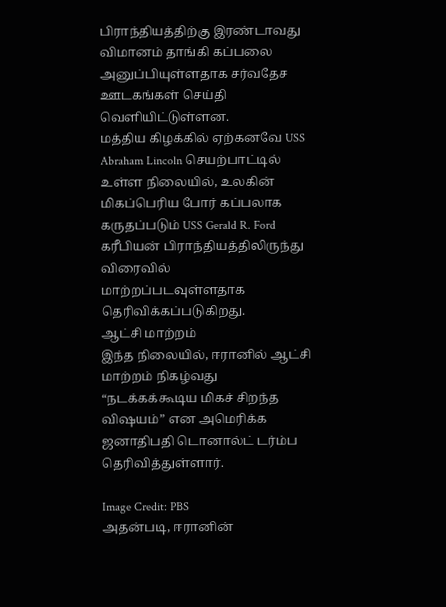பிராந்தியத்திற்கு இரண்டாவது விமானம் தாங்கி கப்பலை அனுப்பியுள்ளதாக சர்வதேச ஊடகங்கள் செய்தி வெளியிட்டுள்ளன.
மத்திய கிழக்கில் ஏற்கனவே USS Abraham Lincoln செயற்பாட்டில் உள்ள நிலையில், உலகின் மிகப்பெரிய போர் கப்பலாக கருதப்படும் USS Gerald R. Ford கரீபியன் பிராந்தியத்திலிருந்து விரைவில் மாற்றப்படவுள்ளதாக தெரிவிக்கப்படுகிறது.
ஆட்சி மாற்றம்
இந்த நிலையில், ஈரானில் ஆட்சி மாற்றம் நிகழ்வது “நடக்கக்கூடிய மிகச் சிறந்த விஷயம்” என அமெரிக்க ஜனாதிபதி டொனால்ட் டர்ம்ப தெரிவித்துள்ளார்.

Image Credit: PBS
அதன்படி, ஈரானின்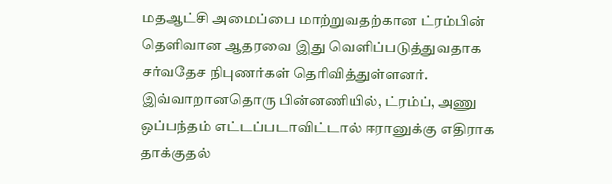மதஆட்சி அமைப்பை மாற்றுவதற்கான ட்ரம்பின் தெளிவான ஆதரவை இது வெளிப்படுத்துவதாக சர்வதேச நிபுணர்கள் தெரிவித்துள்ளனர்.
இவ்வாறானதொரு பின்னணியில், ட்ரம்ப், அணு ஒப்பந்தம் எட்டப்படாவிட்டால் ஈரானுக்கு எதிராக தாக்குதல்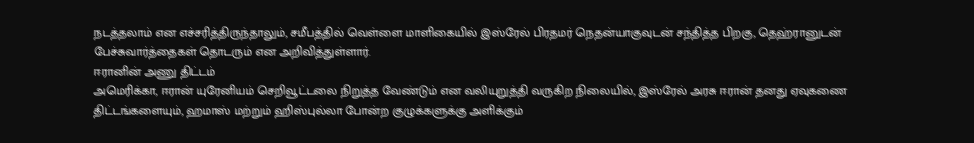நடத்தலாம் என எச்சரித்திருந்தாலும், சமீபத்தில் வெள்ளை மாளிகையில் இஸ்ரேல் பிரதமர் நெதன்யாகுவுடன் சந்தித்த பிறகு, தெஹ்ரானுடன் பேச்சுவார்த்தைகள் தொடரும் என அறிவித்துள்ளார்.
ஈரானின் அணு திட்டம்
அமெரிக்கா, ஈரான் யுரேனியம் செறிவூட்டலை நிறுத்த வேண்டும் என வலியுறுத்தி வருகிற நிலையில், இஸ்ரேல் அரசு ஈரான் தனது ஏவுகணை திட்டங்களையும், ஹமாஸ் மற்றும் ஹிஸ்புல்லா போன்ற குழுக்களுக்கு அளிக்கும்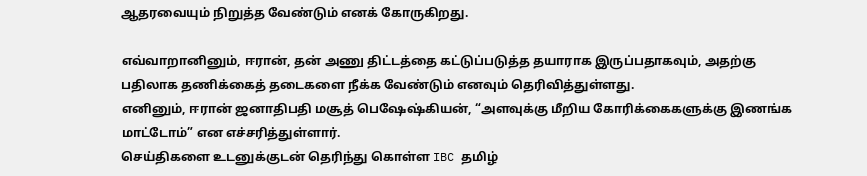ஆதரவையும் நிறுத்த வேண்டும் எனக் கோருகிறது.

எவ்வாறானினும், ஈரான், தன் அணு திட்டத்தை கட்டுப்படுத்த தயாராக இருப்பதாகவும், அதற்கு பதிலாக தணிக்கைத் தடைகளை நீக்க வேண்டும் எனவும் தெரிவித்துள்ளது.
எனினும், ஈரான் ஜனாதிபதி மசூத் பெஷேஷ்கியன், “அளவுக்கு மீறிய கோரிக்கைகளுக்கு இணங்க மாட்டோம்” என எச்சரித்துள்ளார்.
செய்திகளை உடனுக்குடன் தெரிந்து கொள்ள IBC தமிழ்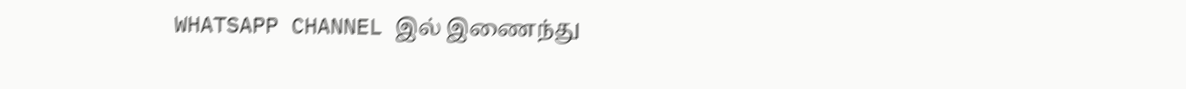WHATSAPP CHANNEL இல் இணைந்து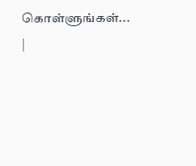கொள்ளுங்கள்... |